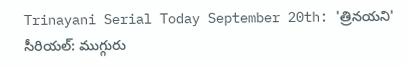Trinayani Serial Today September 20th: 'త్రినయని' సీరియల్: ముగ్గురు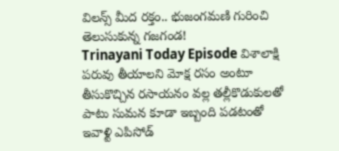విలన్స్ మీద రక్తం.. భుజంగమణి గురించి తెలుసుకున్న గజగండ!
Trinayani Today Episode విశాలాక్షి పరువు తీయాలని మోక్ష రసం అంటూ తీసుకొచ్చిన రసాయనం వల్ల తల్లీకొడుకులతో పాటు సుమన కూడా ఇబ్బంది పడటంతో ఇవాళ్టి ఎపిసోడ్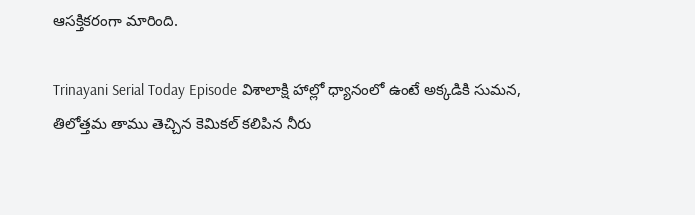ఆసక్తికరంగా మారింది.

Trinayani Serial Today Episode విశాలాక్షి హాల్లో ధ్యానంలో ఉంటే అక్కడికి సుమన, తిలోత్తమ తాము తెచ్చిన కెమికల్ కలిపిన నీరు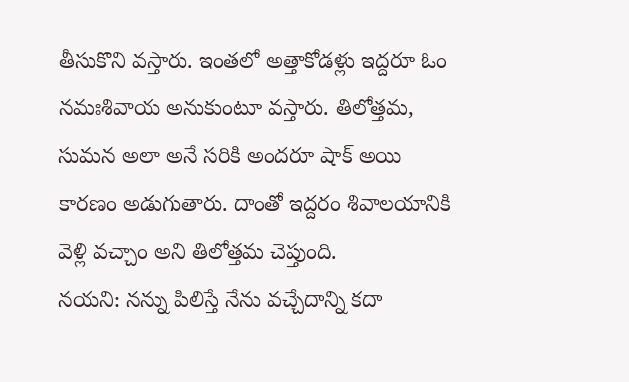తీసుకొని వస్తారు. ఇంతలో అత్తాకోడళ్లు ఇద్దరూ ఓం నమఃశివాయ అనుకుంటూ వస్తారు. తిలోత్తమ, సుమన అలా అనే సరికి అందరూ షాక్ అయి కారణం అడుగుతారు. దాంతో ఇద్దరం శివాలయానికి వెళ్లి వచ్చాం అని తిలోత్తమ చెప్తుంది.
నయని: నన్ను పిలిస్తే నేను వచ్చేదాన్ని కదా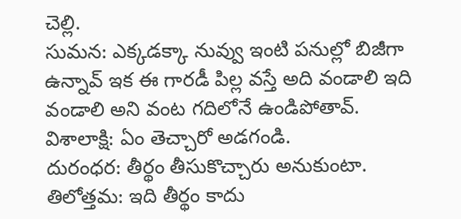చెల్లి.
సుమన: ఎక్కడక్కా నువ్వు ఇంటి పనుల్లో బిజీగా ఉన్నావ్ ఇక ఈ గారడీ పిల్ల వస్తే అది వండాలి ఇది వండాలి అని వంట గదిలోనే ఉండిపోతావ్.
విశాలాక్షి: ఏం తెచ్చారో అడగండి.
దురంధర: తీర్థం తీసుకొచ్చారు అనుకుంటా.
తిలోత్తమ: ఇది తీర్థం కాదు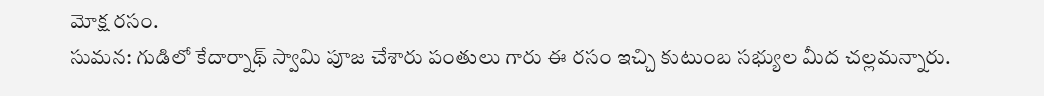మోక్ష రసం.
సుమన: గుడిలో కేదార్నాథ్ స్వామి పూజ చేశారు పంతులు గారు ఈ రసం ఇచ్చి కుటుంబ సభ్యుల మీద చల్లమన్నారు.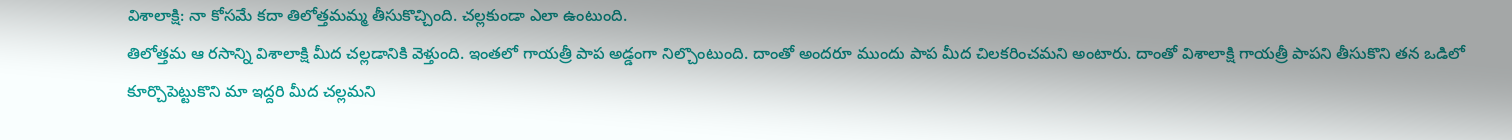విశాలాక్షి: నా కోసమే కదా తిలోత్తమమ్మ తీసుకొచ్చింది. చల్లకుండా ఎలా ఉంటుంది.
తిలోత్తమ ఆ రసాన్ని విశాలాక్షి మీద చల్లడానికి వెళ్తుంది. ఇంతలో గాయత్రీ పాప అడ్డంగా నిల్చొంటుంది. దాంతో అందరూ ముందు పాప మీద చిలకరించమని అంటారు. దాంతో విశాలాక్షి గాయత్రీ పాపని తీసుకొని తన ఒడిలో కూర్చొపెట్టుకొని మా ఇద్దరి మీద చల్లమని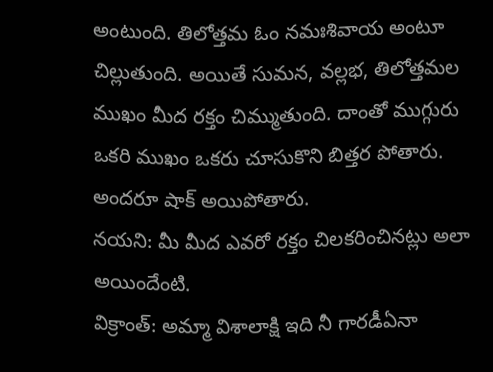అంటుంది. తిలోత్తమ ఓం నమఃశివాయ అంటూ చిల్లుతుంది. అయితే సుమన, వల్లభ, తిలోత్తమల ముఖం మీద రక్తం చిమ్ముతుంది. దాంతో ముగ్గురు ఒకరి ముఖం ఒకరు చూసుకొని బిత్తర పోతారు. అందరూ షాక్ అయిపోతారు.
నయని: మీ మీద ఎవరో రక్తం చిలకరించినట్లు అలా అయిందేంటి.
విక్రాంత్: అమ్మా విశాలాక్షి ఇది నీ గారడీఏనా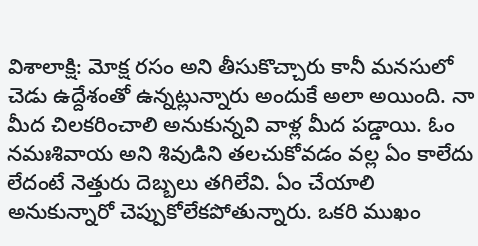విశాలాక్షి: మోక్ష రసం అని తీసుకొచ్చారు కానీ మనసులో చెడు ఉద్దేశంతో ఉన్నట్లున్నారు అందుకే అలా అయింది. నా మీద చిలకరించాలి అనుకున్నవి వాళ్ల మీద పడ్డాయి. ఓం నమఃశివాయ అని శివుడిని తలచుకోవడం వల్ల ఏం కాలేదు లేదంటే నెత్తురు దెబ్బలు తగిలేవి. ఏం చేయాలి అనుకున్నారో చెప్పుకోలేకపోతున్నారు. ఒకరి ముఖం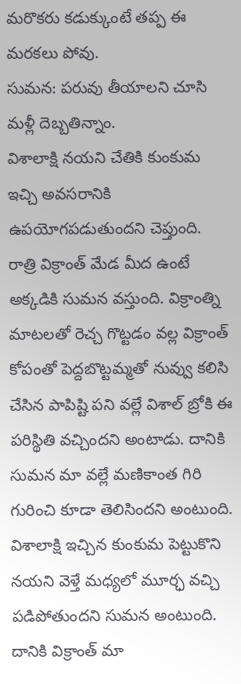మరొకరు కడుక్కుంటే తప్ప ఈ మరకలు పోవు.
సుమన: పరువు తీయాలని చూసి మళ్లీ దెబ్బతిన్నాం.
విశాలాక్షి నయని చేతికి కుంకుమ ఇచ్చి అవసరానికి ఉపయోగపడుతుందని చెప్తుంది. రాత్రి విక్రాంత్ మేడ మీద ఉంటే అక్కడికి సుమన వస్తుంది. విక్రాంత్ని మాటలతో రెచ్చ గొట్టడం వల్ల విక్రాంత్ కోపంతో పెద్దబొట్టమ్మతో నువ్వు కలిసి చేసిన పాపిష్టి పని వల్లే విశాల్ బ్రోకి ఈ పరిస్థితి వచ్చిందని అంటాడు. దానికి సుమన మా వల్లే మణికాంత గిరి గురించి కూడా తెలిసిందని అంటుంది. విశాలాక్షి ఇచ్చిన కుంకుమ పెట్టుకొని నయని వెళ్తే మధ్యలో మూర్ఛ వచ్చి పడిపోతుందని సుమన అంటుంది. దానికి విక్రాంత్ మా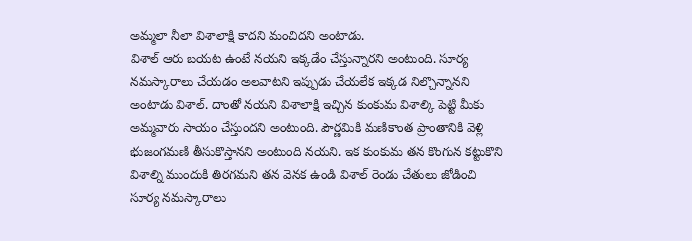అమ్మలా నీలా విశాలాక్షి కాదని మంచిదని అంటాడు.
విశాల్ ఆరు బయట ఉంటే నయని ఇక్కడేం చేస్తున్నారని అంటుంది. సూర్య నమస్కారాలు చేయడం అలవాటని ఇప్పుడు చేయలేక ఇక్కడ నిల్చొన్నానని అంటాడు విశాల్. దాంతో నయని విశాలాక్షి ఇచ్చిన కుంకుమ విశాల్కి పెట్టి మీకు అమ్మవారు సాయం చేస్తుందని అంటుంది. పౌర్ణమికి మణికాంత ప్రాంతానికి వెళ్లి భుజంగమణి తీసుకొస్తానని అంటుంది నయని. ఇక కుంకుమ తన కొంగున కట్టుకొని విశాల్ని ముందుకి తిరగమని తన వెనక ఉండి విశాల్ రెండు చేతులు జోడించి సూర్య నమస్కారాలు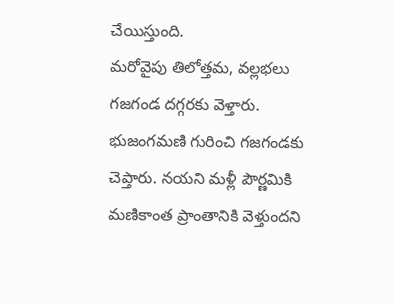చేయిస్తుంది.
మరోవైపు తిలోత్తమ, వల్లభలు గజగండ దగ్గరకు వెళ్తారు. భుజంగమణి గురించి గజగండకు చెప్తారు. నయని మళ్లీ పౌర్ణమికి మణికాంత ప్రాంతానికి వెళ్తుందని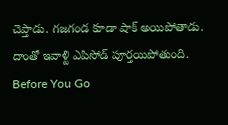చెప్తాడు. గజగండ కూడా షాక్ అయిపోతాడు. దాంతో ఇవాళ్టి ఎపిసోడ్ పూర్తయిపోతుంది.
Before You Go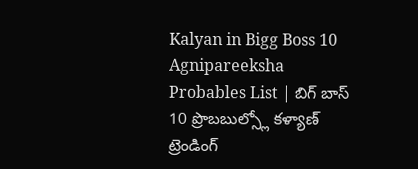Kalyan in Bigg Boss 10 Agnipareeksha Probables List | బిగ్ బాస్ 10 ప్రొబబుల్స్లో కళ్యాణ్
ట్రెండింగ్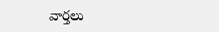వార్తలు